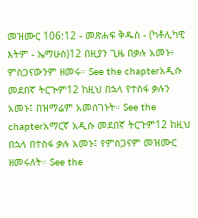መዝሙር 106:12 - መጽሐፍ ቅዱስ - (ካቶሊካዊ እትም - ኤማሁስ)12 በዚያን ጊዜ በቃሉ አመኑ፥ ምስጋናውንም ዘመሩ። See the chapterአዲሱ መደበኛ ትርጒም12 ከዚህ በኋላ የተስፋ ቃሉን አመኑ፤ በዝማሬም አመሰገኑት። See the chapterአማርኛ አዲሱ መደበኛ ትርጉም12 ከዚህ በኋላ በተስፋ ቃሉ አመኑ፤ የምስጋናም መዝሙር ዘመሩለት። See the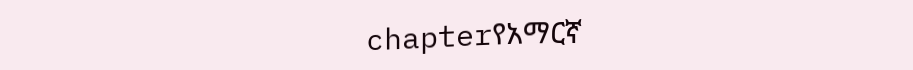chapterየአማርኛ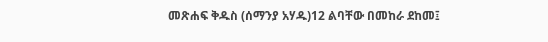መጽሐፍ ቅዱስ (ሰማንያ አሃዱ)12 ልባቸው በመከራ ደከመ፤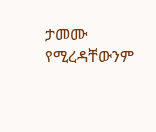ታመሙ የሚረዳቸውንም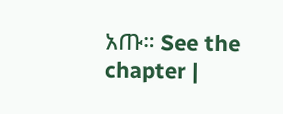አጡ። See the chapter |